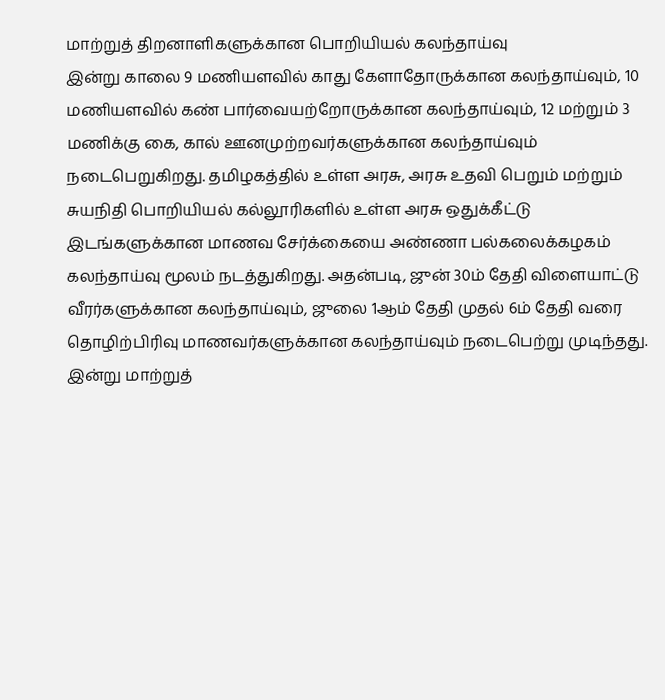மாற்றுத் திறனாளிகளுக்கான பொறியியல் கலந்தாய்வு
இன்று காலை 9 மணியளவில் காது கேளாதோருக்கான கலந்தாய்வும், 10 மணியளவில் கண் பார்வையற்றோருக்கான கலந்தாய்வும், 12 மற்றும் 3 மணிக்கு கை, கால் ஊனமுற்றவர்களுக்கான கலந்தாய்வும் நடைபெறுகிறது. தமிழகத்தில் உள்ள அரசு, அரசு உதவி பெறும் மற்றும் சுயநிதி பொறியியல் கல்லூரிகளில் உள்ள அரசு ஒதுக்கீட்டு இடங்களுக்கான மாணவ சேர்க்கையை அண்ணா பல்கலைக்கழகம் கலந்தாய்வு மூலம் நடத்துகிறது. அதன்படி, ஜுன் 30ம் தேதி விளையாட்டு வீரர்களுக்கான கலந்தாய்வும், ஜுலை 1ஆம் தேதி முதல் 6ம் தேதி வரை தொழிற்பிரிவு மாணவர்களுக்கான கலந்தாய்வும் நடைபெற்று முடிந்தது. இன்று மாற்றுத்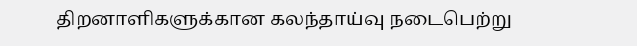திறனாளிகளுக்கான கலந்தாய்வு நடைபெற்று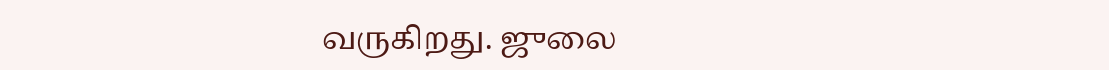வருகிறது. ஜுலை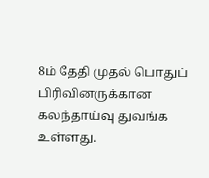8ம் தேதி முதல் பொதுப் பிரிவினருக்கான கலந்தாய்வு துவங்க உள்ளது.